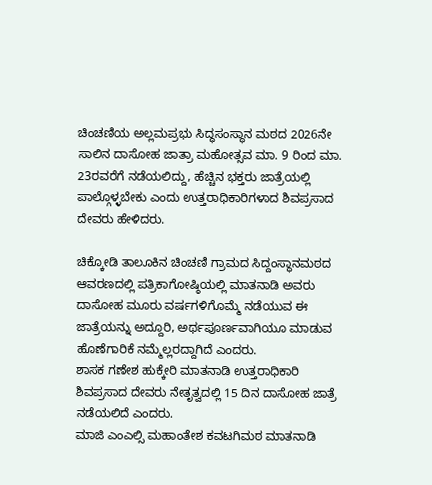ಚಿಂಚಣಿಯ ಅಲ್ಲಮಪ್ರಭು ಸಿದ್ಧಸಂಸ್ಥಾನ ಮಠದ 2026ನೇ ಸಾಲಿನ ದಾಸೋಹ ಜಾತ್ರಾ ಮಹೋತ್ಸವ ಮಾ. 9 ರಿಂದ ಮಾ. 23ರವರೆಗೆ ನಡೆಯಲಿದ್ದು, ಹೆಚ್ಚಿನ ಭಕ್ತರು ಜಾತ್ರೆಯಲ್ಲಿ ಪಾಲ್ಗೊಳ್ಳಬೇಕು ಎಂದು ಉತ್ತರಾಧಿಕಾರಿಗಳಾದ ಶಿವಪ್ರಸಾದ ದೇವರು ಹೇಳಿದರು.

ಚಿಕ್ಕೋಡಿ ತಾಲೂಕಿನ ಚಿಂಚಣಿ ಗ್ರಾಮದ ಸಿದ್ದಂಸ್ಥಾನಮಠದ ಆವರಣದಲ್ಲಿ ಪತ್ರಿಕಾಗೋಷ್ಠಿಯಲ್ಲಿ ಮಾತನಾಡಿ ಅವರು ದಾಸೋಹ ಮೂರು ವರ್ಷಗಳಿಗೊಮ್ಮೆ ನಡೆಯುವ ಈ ಜಾತ್ರೆಯನ್ನು ಅದ್ದೂರಿ, ಅರ್ಥಪೂರ್ಣವಾಗಿಯೂ ಮಾಡುವ ಹೊಣೆಗಾರಿಕೆ ನಮ್ಮೆಲ್ಲರದ್ದಾಗಿದೆ ಎಂದರು.
ಶಾಸಕ ಗಣೇಶ ಹುಕ್ಕೇರಿ ಮಾತನಾಡಿ ಉತ್ತರಾಧಿಕಾರಿ ಶಿವಪ್ರಸಾದ ದೇವರು ನೇತೃತ್ವದಲ್ಲಿ 15 ದಿನ ದಾಸೋಹ ಜಾತ್ರೆ ನಡೆಯಲಿದೆ ಎಂದರು.
ಮಾಜಿ ಎಂಎಲ್ಸಿ ಮಹಾಂತೇಶ ಕವಟಗಿಮಠ ಮಾತನಾಡಿ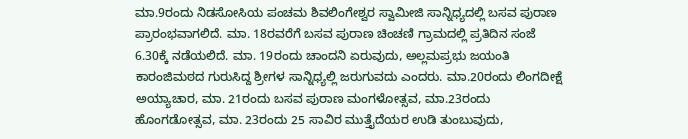ಮಾ.9ರಂದು ನಿಡಸೋಸಿಯ ಪಂಚಮ ಶಿವಲಿಂಗೇಶ್ವರ ಸ್ವಾಮೀಜಿ ಸಾನ್ನಿಧ್ಯದಲ್ಲಿ ಬಸವ ಪುರಾಣ ಪ್ರಾರಂಭವಾಗಲಿದೆ. ಮಾ. 18ರವರೆಗೆ ಬಸವ ಪುರಾಣ ಚಿಂಚಣಿ ಗ್ರಾಮದಲ್ಲಿ ಪ್ರತಿದಿನ ಸಂಜೆ 6.30ಕ್ಕೆ ನಡೆಯಲಿದೆ. ಮಾ. 19ರಂದು ಚಾಂದನಿ ಏರುವುದು, ಅಲ್ಲಮಪ್ರಭು ಜಯಂತಿ ಕಾರಂಜಿಮಠದ ಗುರುಸಿದ್ದ ಶ್ರೀಗಳ ಸಾನ್ನಿಧ್ಯಲ್ಲಿ ಜರುಗುವದು ಎಂದರು. ಮಾ.20ರಂದು ಲಿಂಗದೀಕ್ಷೆ ಅಯ್ಯಾಚಾರ, ಮಾ. 21ರಂದು ಬಸವ ಪುರಾಣ ಮಂಗಳೋತ್ಸವ, ಮಾ.23ರಂದು ಹೊಂಗಡೋತ್ಸವ, ಮಾ. 23ರಂದು 25 ಸಾವಿರ ಮುತ್ತೈದೆಯರ ಉಡಿ ತುಂಬುವುದು,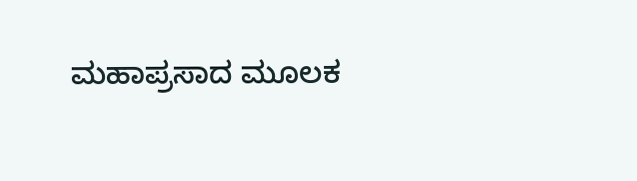ಮಹಾಪ್ರಸಾದ ಮೂಲಕ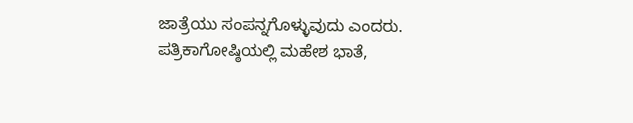ಜಾತ್ರೆಯು ಸಂಪನ್ನಗೊಳ್ಳುವುದು ಎಂದರು.
ಪತ್ರಿಕಾಗೋಷ್ಠಿಯಲ್ಲಿ ಮಹೇಶ ಭಾತೆ,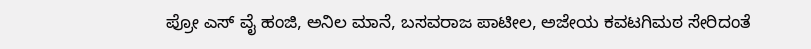ಪ್ರೋ ಎಸ್ ವೈ ಹಂಜಿ, ಅನಿಲ ಮಾನೆ, ಬಸವರಾಜ ಪಾಟೀಲ, ಅಜೇಯ ಕವಟಗಿಮಠ ಸೇರಿದಂತೆ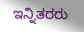ಇನ್ನಿತರರು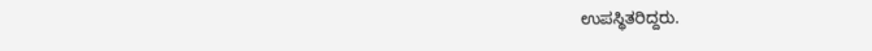ಉಪಸ್ಥಿತರಿದ್ದರು.